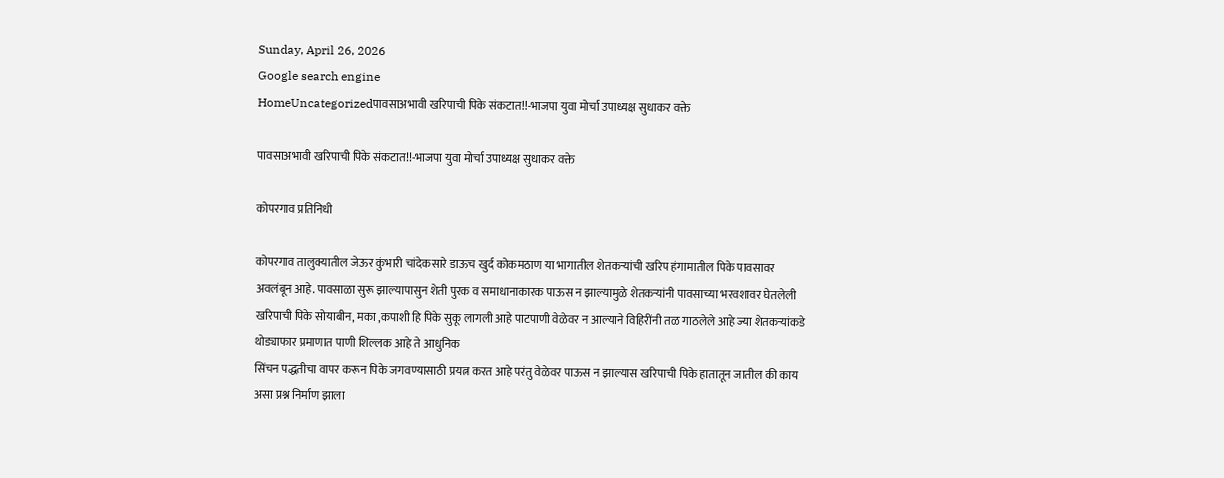Sunday, April 26, 2026
Google search engine
HomeUncategorizedपावसाअभावी खरिपाची पिके संकटात!!-भाजपा युवा मोर्चा उपाध्यक्ष सुधाकर वक्ते

पावसाअभावी खरिपाची पिके संकटात!!-भाजपा युवा मोर्चा उपाध्यक्ष सुधाकर वक्ते

कोपरगाव प्रतिनिधी

कोपरगाव तालुक्यातील जेऊर कुंभारी चांदेकसारे डाऊच खुर्द कोकमठाण या भागातील शेतकऱ्यांची खरिप हंगामातील पिके पावसावर अवलंबून आहे. पावसाळा सुरू झाल्यापासुन शेती पुरक व समाधानाकारक पाऊस न झाल्यामुळे शेतकऱ्यांनी पावसाच्या भरवशावर घेतलेली खरिपाची पिके सोयाबीन, मका ,कपाशी हि पिके सुकू लागली आहे पाटपाणी वेळेवर न आल्याने विहिरींनी तळ गाठलेले आहे ज्या शेतकऱ्यांकडे थोड्याफार प्रमाणात पाणी शिल्लक आहे ते आधुनिक
सिंचन पद्धतीचा वापर करून पिके जगवण्यासाठी प्रयत्न करत आहे परंतु वेळेवर पाऊस न झाल्यास खरिपाची पिके हातातून जातील की काय असा प्रश्न निर्माण झाला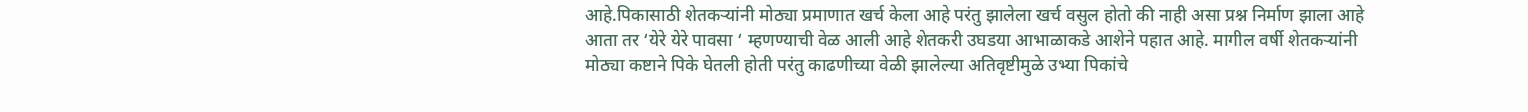आहे.पिकासाठी शेतकऱ्यांनी मोठ्या प्रमाणात खर्च केला आहे परंतु झालेला खर्च वसुल होतो की नाही असा प्रश्न निर्माण झाला आहे आता तर ‘येरे येरे पावसा ‘ म्हणण्याची वेळ आली आहे शेतकरी उघडया आभाळाकडे आशेने पहात आहे. मागील वर्षी शेतकऱ्यांनी मोठ्या कष्टाने पिके घेतली होती परंतु काढणीच्या वेळी झालेल्या अतिवृष्टीमुळे उभ्या पिकांचे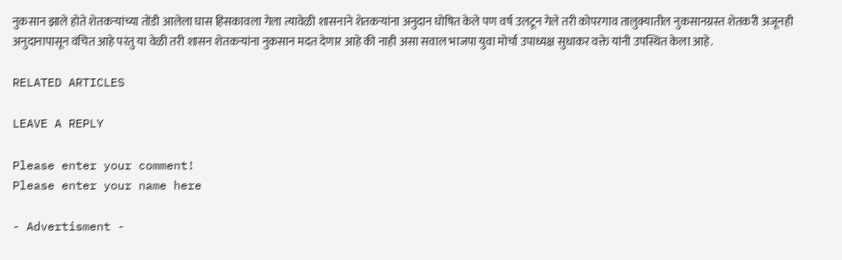नुकसान झाले होते शेतकऱ्यांच्या तोंडी आलेला घास हिसकावला गेला त्यावेळी शासनाने शेतकऱ्यांना अनुदान घोषित केले पण वर्ष उलटून गेले तरी कोपरगाव तालुक्यातील नुकसानग्रस्त शेतकरी अजूनही अनुदानापासून वंचित आहे परंतु या वेळी तरी शासन शेतकऱ्यांना नुकसान मदत देणार आहे की नाही असा सवाल भाजपा युवा मोर्चा उपाध्यक्ष सुधाकर वक्ते यांनी उपस्थित केला आहे.

RELATED ARTICLES

LEAVE A REPLY

Please enter your comment!
Please enter your name here

- Advertisment -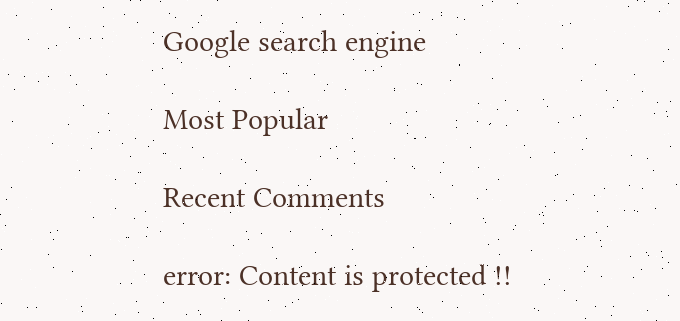Google search engine

Most Popular

Recent Comments

error: Content is protected !!